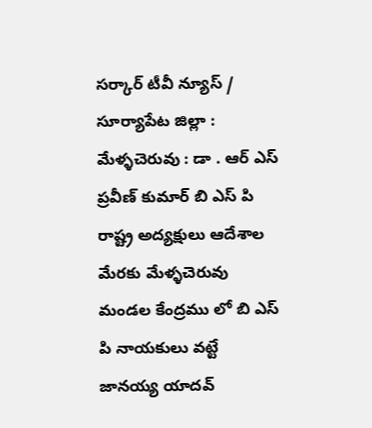సర్కార్ టీవీ న్యూస్ / సూర్యాపేట జిల్లా : మేళ్ళచెరువు : డా . ఆర్ ఎస్ ప్రవీణ్ కుమార్ బి ఎస్ పి రాష్ట్ర అద్యక్షులు ఆదేశాల మేరకు మేళ్ళచెరువు మండల కేంద్రము లో బి ఎస్ పి నాయకులు వట్టే జానయ్య యాదవ్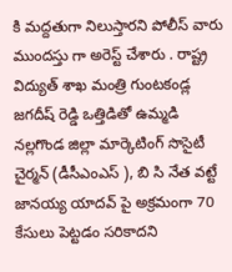కి మద్దతుగా నిలుస్తారని పోలీస్ వారు ముందస్తు గా అరెస్ట్ చేశారు . రాష్ట్ర విద్యుత్ శాఖ మంత్రి గుంటకండ్ల జగదీష్ రెడ్డి ఒత్తిడితో ఉమ్మడి నల్లగొండ జిల్లా మార్కెటింగ్ సొసైటీ చైర్మన్ (డీసీఎంఎస్ ), బి సి నేత వట్టే జానయ్య యాదవ్ పై అక్రమంగా 70 కేసులు పెట్టడం సరికాదని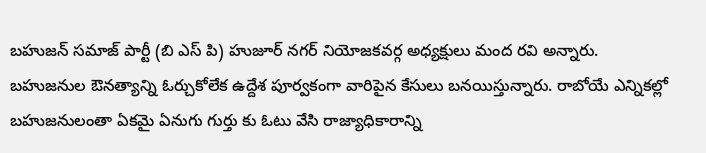బహుజన్ సమాజ్ పార్టీ (బి ఎస్ పి) హుజూర్ నగర్ నియోజకవర్గ అధ్యక్షులు మంద రవి అన్నారు. బహుజనుల ఔనత్యాన్ని ఓర్చుకోలేక ఉద్దేశ పూర్వకంగా వారిపైన కేసులు బనయిస్తున్నారు. రాబోయే ఎన్నికల్లో బహుజనులంతా ఏకమై ఏనుగు గుర్తు కు ఓటు వేసి రాజ్యాధికారాన్ని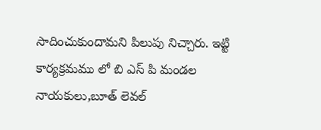సాదించుకుందామని పిలుపు నిచ్చారు. ఇట్టి కార్యక్రమము లో బి ఎస్ పి మండల నాయకులు,బూత్ లెవల్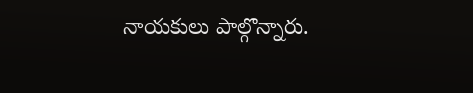నాయకులు పాల్గొన్నారు.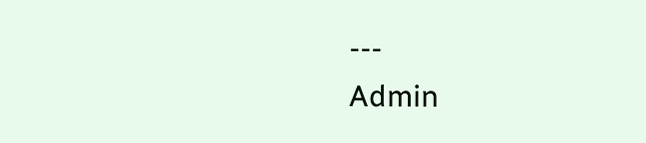---
Admin